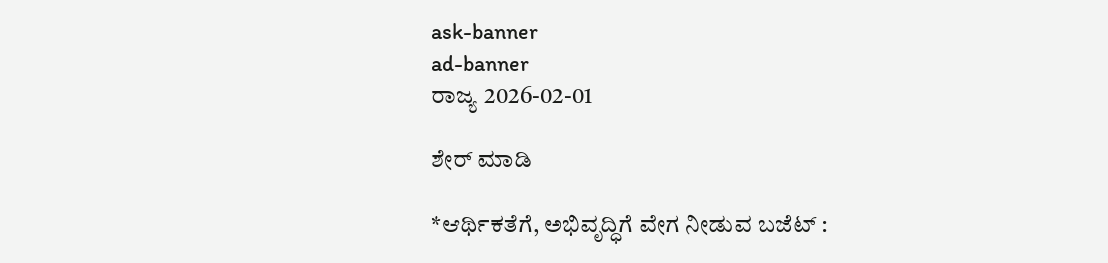ask-banner
ad-banner
ರಾಜ್ಯ 2026-02-01

ಶೇರ್ ಮಾಡಿ

*ಆರ್ಥಿಕತೆಗೆ, ಅಭಿವೃದ್ಧಿಗೆ ವೇಗ ನೀಡುವ ಬಜೆಟ್ :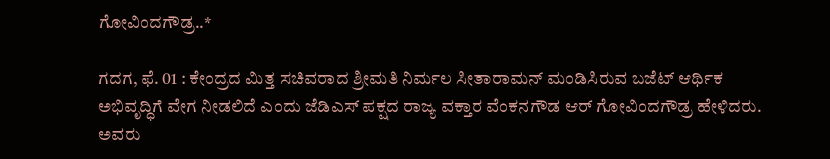ಗೋವಿಂದಗೌಡ್ರ..*

ಗದಗ, ಫೆ. 01 : ಕೇಂದ್ರದ ಮಿತ್ತ ಸಚಿವರಾದ ಶ್ರೀಮತಿ ನಿರ್ಮಲ ಸೀತಾರಾಮನ್ ಮಂಡಿಸಿರುವ ಬಜೆಟ್ ಆರ್ಥಿಕ ಅಭಿವೃದ್ಧಿಗೆ ವೇಗ ನೀಡಲಿದೆ ಎಂದು ಜೆಡಿಎಸ್ ಪಕ್ಷದ ರಾಜ್ಯ ವಕ್ತಾರ ವೆಂಕನಗೌಡ ಆರ್ ಗೋವಿಂದಗೌಡ್ರ ಹೇಳಿದರು. ಅವರು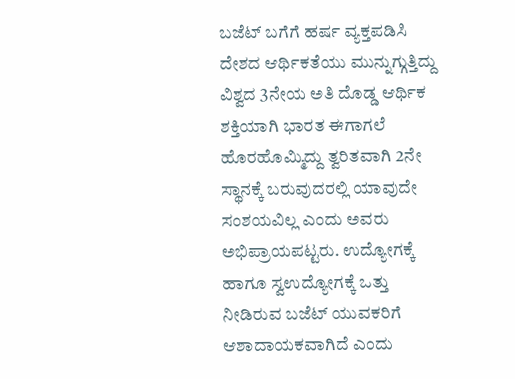ಬಜೆಟ್ ಬಗೆಗೆ ಹರ್ಷ ವ್ಯಕ್ತಪಡಿಸಿ ದೇಶದ ಆರ್ಥಿಕತೆಯು ಮುನ್ನುಗ್ಗುತ್ತಿದ್ದು ವಿಶ್ವದ 3ನೇಯ ಅತಿ ದೊಡ್ಡ ಆರ್ಥಿಕ ಶಕ್ತಿಯಾಗಿ ಭಾರತ ಈಗಾಗಲೆ ಹೊರಹೊಮ್ಮಿದ್ದು ತ್ವರಿತವಾಗಿ 2ನೇ ಸ್ಥಾನಕ್ಕೆ ಬರುವುದರಲ್ಲಿ ಯಾವುದೇ ಸಂಶಯವಿಲ್ಲ ಎಂದು ಅವರು ಅಭಿಪ್ರಾಯಪಟ್ಟರು. ಉದ್ಯೋಗಕ್ಕೆ ಹಾಗೂ ಸ್ವಉದ್ಯೋಗಕ್ಕೆ ಒತ್ತು ನೀಡಿರುವ ಬಜೆಟ್ ಯುವಕರಿಗೆ ಆಶಾದಾಯಕವಾಗಿದೆ ಎಂದು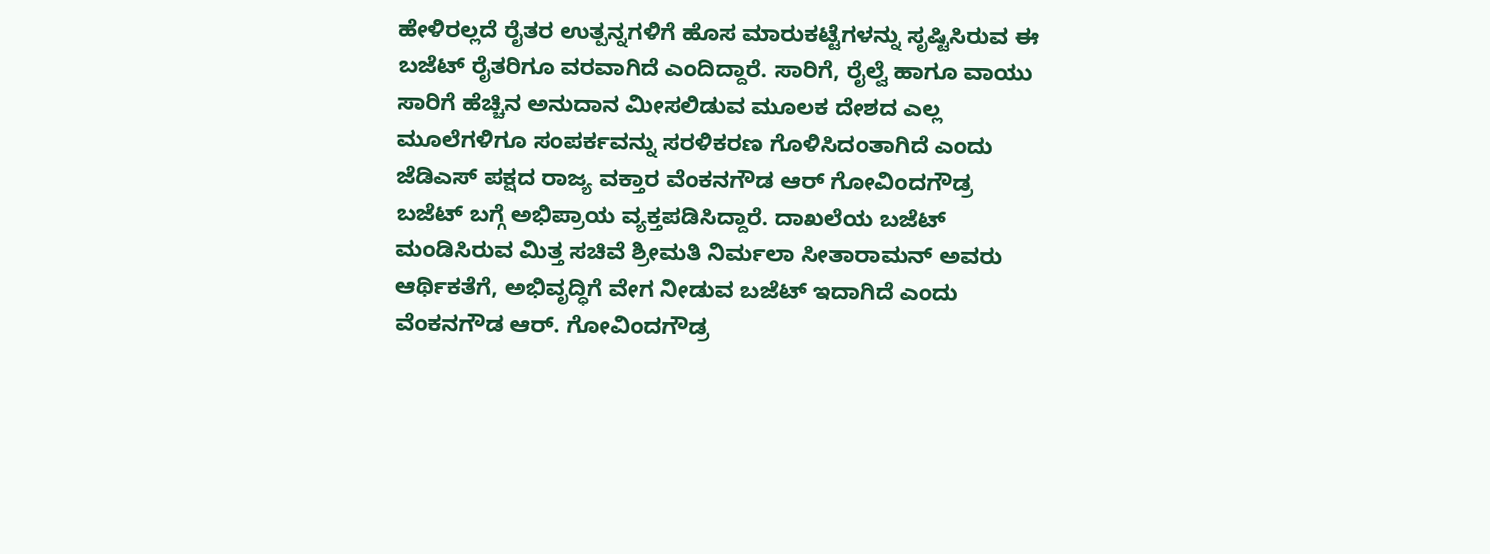ಹೇಳಿರಲ್ಲದೆ ರೈತರ ಉತ್ಪನ್ನಗಳಿಗೆ ಹೊಸ ಮಾರುಕಟ್ಟೆಗಳನ್ನು ಸೃಷ್ಟಿಸಿರುವ ಈ ಬಜೆಟ್ ರೈತರಿಗೂ ವರವಾಗಿದೆ ಎಂದಿದ್ದಾರೆ. ಸಾರಿಗೆ, ರೈಲ್ವೆ ಹಾಗೂ ವಾಯು ಸಾರಿಗೆ ಹೆಚ್ಚಿನ ಅನುದಾನ ಮೀಸಲಿಡುವ ಮೂಲಕ ದೇಶದ ಎಲ್ಲ ಮೂಲೆಗಳಿಗೂ ಸಂಪರ್ಕವನ್ನು ಸರಳಿಕರಣ ಗೊಳಿಸಿದಂತಾಗಿದೆ ಎಂದು ಜೆಡಿಎಸ್ ಪಕ್ಷದ ರಾಜ್ಯ ವಕ್ತಾರ ವೆಂಕನಗೌಡ ಆರ್ ಗೋವಿಂದಗೌಡ್ರ ಬಜೆಟ್ ಬಗ್ಗೆ ಅಭಿಪ್ರಾಯ ವ್ಯಕ್ತಪಡಿಸಿದ್ದಾರೆ. ದಾಖಲೆಯ ಬಜೆಟ್ ಮಂಡಿಸಿರುವ ಮಿತ್ತ ಸಚಿವೆ ಶ್ರೀಮತಿ ನಿರ್ಮಲಾ ಸೀತಾರಾಮನ್ ಅವರು ಆರ್ಥಿಕತೆಗೆ, ಅಭಿವೃದ್ಧಿಗೆ ವೇಗ ನೀಡುವ ಬಜೆಟ್ ಇದಾಗಿದೆ ಎಂದು ವೆಂಕನಗೌಡ ಆರ್. ಗೋವಿಂದಗೌಡ್ರ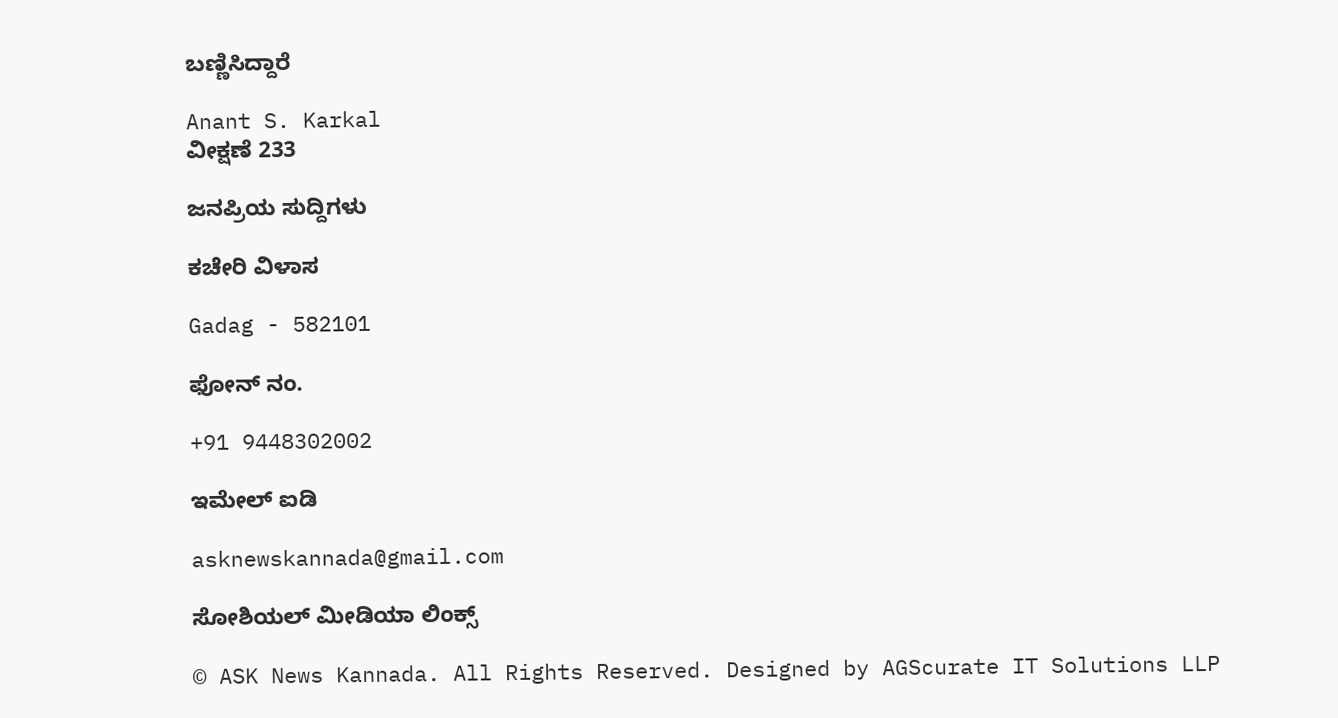ಬಣ್ಣಿಸಿದ್ದಾರೆ

Anant S. Karkal
ವೀಕ್ಷಣೆ 233

ಜನಪ್ರಿಯ ಸುದ್ದಿಗಳು

ಕಚೇರಿ ವಿಳಾಸ

Gadag - 582101

ಫೋನ್ ನಂ.

+91 9448302002

ಇಮೇಲ್ ಐಡಿ

asknewskannada@gmail.com

ಸೋಶಿಯಲ್ ಮೀಡಿಯಾ ಲಿಂಕ್ಸ್

© ASK News Kannada. All Rights Reserved. Designed by AGScurate IT Solutions LLP